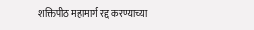शक्तिपीठ महामार्ग रद्द करण्याच्या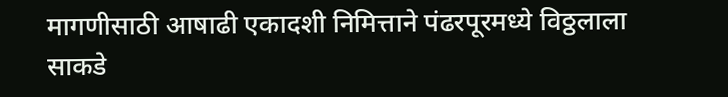मागणीसाठी आषाढी एकादशी निमित्ताने पंढरपूरमध्ये विठ्ठलाला साकडे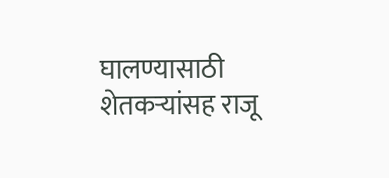घालण्यासाठी शेतकऱ्यांसह राजू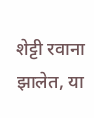शेट्टी रवाना झालेत, या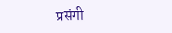प्रसंगी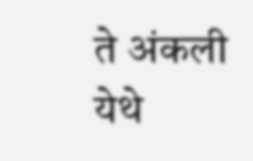ते अंकली येथे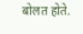बोलत होते.